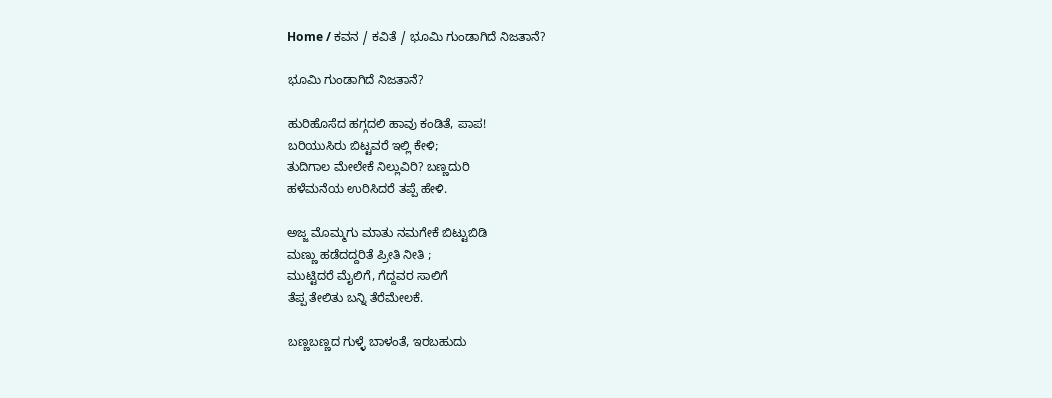Home / ಕವನ / ಕವಿತೆ / ಭೂಮಿ ಗುಂಡಾಗಿದೆ ನಿಜತಾನೆ?

ಭೂಮಿ ಗುಂಡಾಗಿದೆ ನಿಜತಾನೆ?

ಹುರಿಹೊಸೆದ ಹಗ್ಗದಲಿ ಹಾವು ಕಂಡಿತೆ, ಪಾಪ!
ಬರಿಯುಸಿರು ಬಿಟ್ಟವರೆ ಇಲ್ಲಿ ಕೇಳಿ;
ತುದಿಗಾಲ ಮೇಲೇಕೆ ನಿಲ್ಲುವಿರಿ? ಬಣ್ಣದುರಿ
ಹಳೆಮನೆಯ ಉರಿಸಿದರೆ ತಪ್ಪೆ ಹೇಳಿ.

ಅಜ್ಜ ಮೊಮ್ಮಗು ಮಾತು ನಮಗೇಕೆ ಬಿಟ್ಟುಬಿಡಿ
ಮಣ್ಣು ಹಡೆದದ್ದರಿತೆ ಪ್ರೀತಿ ನೀತಿ ;
ಮುಟ್ಟಿದರೆ ಮೈಲಿಗೆ, ಗೆದ್ದವರ ಸಾಲಿಗೆ
ತೆಪ್ಪ ತೇಲಿತು ಬನ್ನಿ ತೆರೆಮೇಲಕೆ.

ಬಣ್ಣಬಣ್ಣದ ಗುಳ್ಳೆ ಬಾಳಂತೆ, ಇರಬಹುದು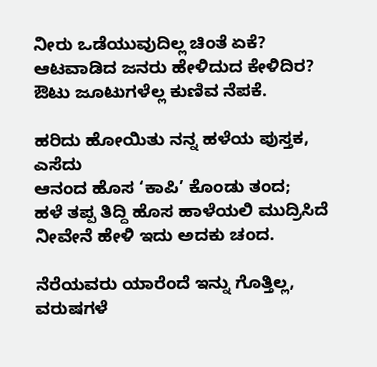ನೀರು ಒಡೆಯುವುದಿಲ್ಲ ಚಿಂತೆ ಏಕೆ?
ಆಟವಾಡಿದ ಜನರು ಹೇಳಿದುದ ಕೇಳಿದಿರ?
ಔಟು ಜೂಟುಗಳೆಲ್ಲ ಕುಣಿವ ನೆಪಕೆ.

ಹರಿದು ಹೋಯಿತು ನನ್ನ ಹಳೆಯ ಪುಸ್ತಕ, ಎಸೆದು
ಆನಂದ ಹೊಸ ‘ಕಾಪಿ’ ಕೊಂಡು ತಂದ;
ಹಳೆ ತಪ್ಪ ತಿದ್ದಿ ಹೊಸ ಹಾಳೆಯಲಿ ಮುದ್ರಿಸಿದೆ
ನೀವೇನೆ ಹೇಳಿ ಇದು ಅದಕು ಚಂದ.

ನೆರೆಯವರು ಯಾರೆಂದೆ ಇನ್ನು ಗೊತ್ತಿಲ್ಲ,
ವರುಷಗಳೆ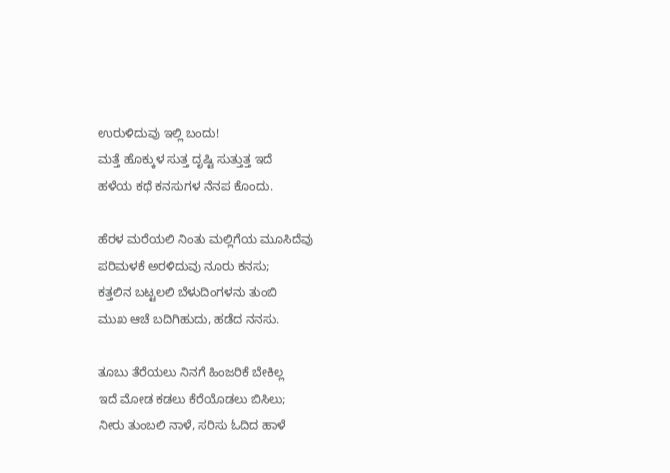ಉರುಳಿದುವು ಇಲ್ಲಿ ಬಂದು!
ಮತ್ತೆ ಹೊಕ್ಕುಳ ಸುತ್ತ ದೃಷ್ಟಿ ಸುತ್ತುತ್ತ ಇದೆ
ಹಳೆಯ ಕಥೆ ಕನಸುಗಳ ನೆನಪ ಕೊಂದು.

ಹೆರಳ ಮರೆಯಲಿ ನಿಂತು ಮಲ್ಲಿಗೆಯ ಮೂಸಿದೆವು
ಪರಿಮಳಕೆ ಅರಳಿದುವು ನೂರು ಕನಸು;
ಕತ್ತಲಿನ ಬಟ್ಟಲಲಿ ಬೆಳುದಿಂಗಳನು ತುಂಬಿ
ಮುಖ ಆಚೆ ಬದಿಗಿಹುದು, ಹಡೆದ ನನಸು.

ತೂಬು ತೆರೆಯಲು ನಿನಗೆ ಹಿಂಜರಿಕೆ ಬೇಕಿಲ್ಲ
ಇದೆ ಮೋಡ ಕಡಲು ಕೆರೆಯೊಡಲು ಬಿಸಿಲು;
ನೀರು ತುಂಬಲಿ ನಾಳೆ, ಸರಿಸು ಓದಿದ ಹಾಳೆ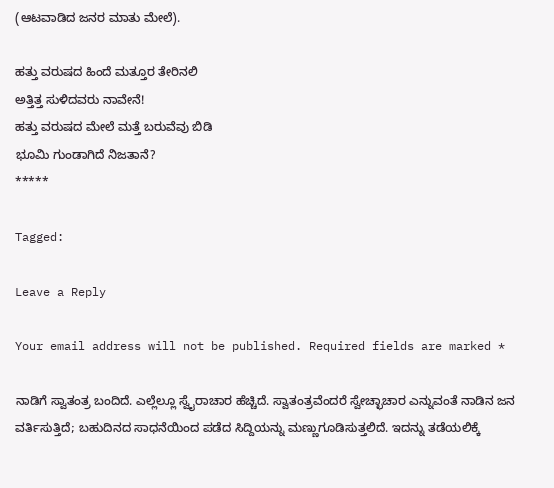(ಆಟವಾಡಿದ ಜನರ ಮಾತು ಮೇಲೆ).

ಹತ್ತು ವರುಷದ ಹಿಂದೆ ಮತ್ತೂರ ತೇರಿನಲಿ
ಅತ್ತಿತ್ತ ಸುಳಿದವರು ನಾವೇನೆ!
ಹತ್ತು ವರುಷದ ಮೇಲೆ ಮತ್ತೆ ಬರುವೆವು ಬಿಡಿ
ಭೂಮಿ ಗುಂಡಾಗಿದೆ ನಿಜತಾನೆ?
*****

Tagged:

Leave a Reply

Your email address will not be published. Required fields are marked *

ನಾಡಿಗೆ ಸ್ವಾತಂತ್ರ ಬಂದಿದೆ. ಎಲ್ಲೆಲ್ಲೂ ಸ್ವೈರಾಚಾರ ಹೆಚ್ಚಿದೆ. ಸ್ವಾತಂತ್ರವೆಂದರೆ ಸ್ವೇಚ್ಛಾಚಾರ ಎನ್ನುವಂತೆ ನಾಡಿನ ಜನ ವರ್ತಿಸುತ್ತಿದೆ; ಬಹುದಿನದ ಸಾಧನೆಯಿಂದ ಪಡೆದ ಸಿದ್ದಿಯನ್ನು ಮಣ್ಣುಗೂಡಿಸುತ್ತಲಿದೆ. ಇದನ್ನು ತಡೆಯಲಿಕ್ಕೆ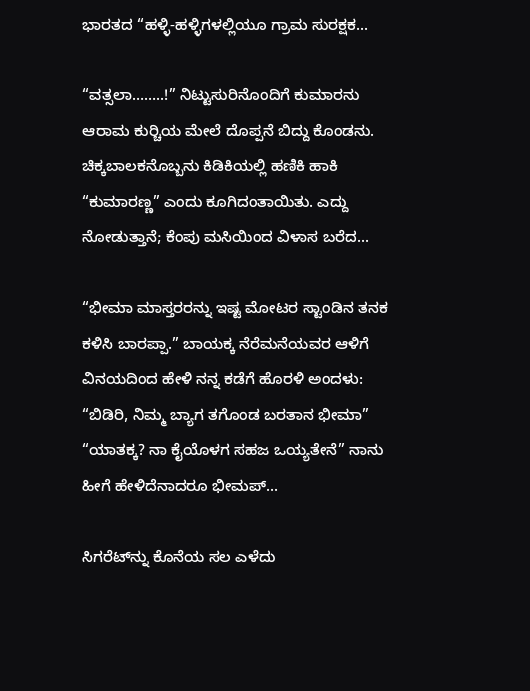ಭಾರತದ “ಹಳ್ಳಿ-ಹಳ್ಳಿಗಳಲ್ಲಿಯೂ ಗ್ರಾಮ ಸುರಕ್ಷಕ...

“ವತ್ಸಲಾ……..!” ನಿಟ್ಟುಸುರಿನೊಂದಿಗೆ ಕುಮಾರನು ಆರಾಮ ಕುರ್‍ಚಿಯ ಮೇಲೆ ದೊಪ್ಪನೆ ಬಿದ್ದು ಕೊಂಡನು. ಚಿಕ್ಕಬಾಲಕನೊಬ್ಬನು ಕಿಡಿಕಿಯಲ್ಲಿ ಹಣಿಕಿ ಹಾಕಿ “ಕುಮಾರಣ್ಣ” ಎಂದು ಕೂಗಿದಂತಾಯಿತು. ಎದ್ದು ನೋಡುತ್ತಾನೆ; ಕೆಂಪು ಮಸಿಯಿಂದ ವಿಳಾಸ ಬರೆದ...

“ಭೀಮಾ ಮಾಸ್ತರರನ್ನು ಇಷ್ಟ ಮೋಟರ ಸ್ಟಾಂಡಿನ ತನಕ ಕಳಿಸಿ ಬಾರಪ್ಪಾ.” ಬಾಯಕ್ಕ ನೆರೆಮನೆಯವರ ಆಳಿಗೆ ವಿನಯದಿಂದ ಹೇಳಿ ನನ್ನ ಕಡೆಗೆ ಹೊರಳಿ ಅಂದಳು: “ಬಿಡಿರಿ, ನಿಮ್ಮ ಬ್ಯಾಗ ತಗೊಂಡ ಬರತಾನ ಭೀಮಾ” “ಯಾತಕ್ಕ? ನಾ ಕೈಯೊಳಗ ಸಹಜ ಒಯ್ಯತೇನೆ” ನಾನು ಹೀಗೆ ಹೇಳಿದೆನಾದರೂ ಭೀಮಪ್...

ಸಿಗರೆಟ್‌ನ್ನು ಕೊನೆಯ ಸಲ ಎಳೆದು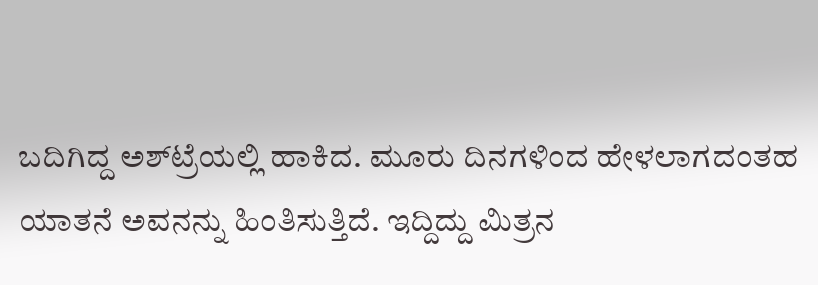ಬದಿಗಿದ್ದ ಅಶ್‌ಟ್ರೆಯಲ್ಲಿ ಹಾಕಿದ. ಮೂರು ದಿನಗಳಿಂದ ಹೇಳಲಾಗದಂತಹ ಯಾತನೆ ಅವನನ್ನು ಹಿಂತಿಸುತ್ತಿದೆ. ಇದ್ದಿದ್ದು ಮಿತ್ರನ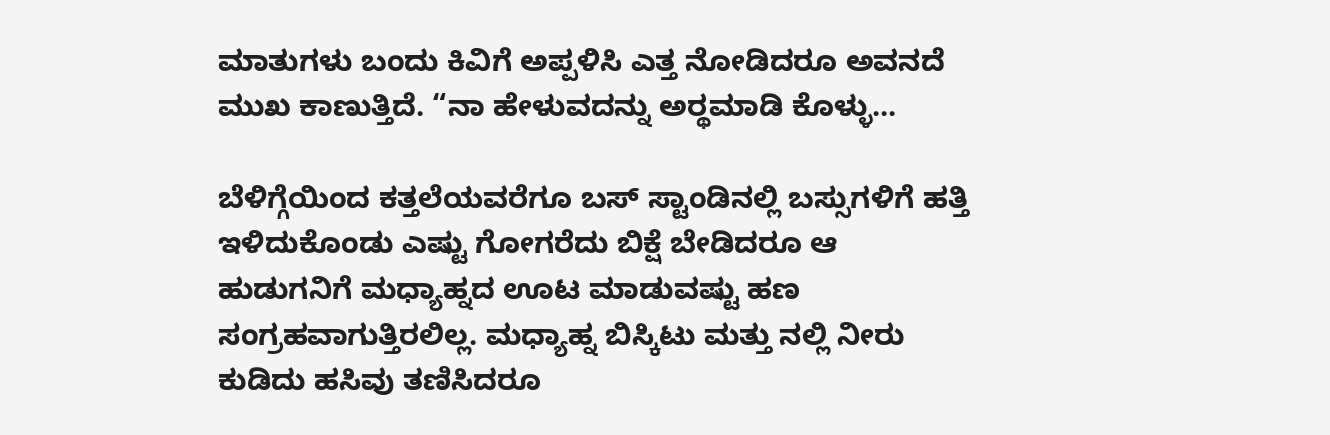ಮಾತುಗಳು ಬಂದು ಕಿವಿಗೆ ಅಪ್ಪಳಿಸಿ ಎತ್ತ ನೋಡಿದರೂ ಅವನದೆ ಮುಖ ಕಾಣುತ್ತಿದೆ. “ನಾ ಹೇಳುವದನ್ನು ಅರ್‍ಥಮಾಡಿ ಕೊಳ್ಳು...

ಬೆಳಿಗ್ಗೆಯಿಂದ ಕತ್ತಲೆಯವರೆಗೂ ಬಸ್ ಸ್ಟಾಂಡಿನಲ್ಲಿ ಬಸ್ಸುಗಳಿಗೆ ಹತ್ತಿ ಇಳಿದುಕೊಂಡು ಎಷ್ಟು ಗೋಗರೆದು ಬಿಕ್ಷೆ ಬೇಡಿದರೂ ಆ ಹುಡುಗನಿಗೆ ಮಧ್ಯಾಹ್ನದ ಊಟ ಮಾಡುವಷ್ಟು ಹಣ ಸಂಗ್ರಹವಾಗುತ್ತಿರಲಿಲ್ಲ. ಮಧ್ಯಾಹ್ನ ಬಿಸ್ಕಿಟು ಮತ್ತು ನಲ್ಲಿ ನೀರು ಕುಡಿದು ಹಸಿವು ತಣಿಸಿದರೂ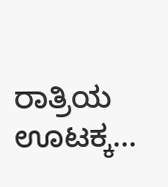ರಾತ್ರಿಯ ಊಟಕ್ಕ...